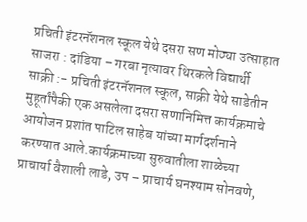प्रचिती इंटरनॅशनल स्कूल येथे दसरा सण मोठ्या उत्साहात साजरा : दांडिया – गरबा नृत्यावर थिरकले विद्यार्थी
साक्री :- प्रचिती इंटरनॅशनल स्कूल, साक्री येथे साडेतीन मुहूर्तांपैकी एक असलेला दसरा सणानिमित्त कार्यक्रमाचे आयोजन प्रशांत पाटिल साहेब यांच्या मार्गदर्शनाने करण्यात आले.कार्यक्रमाच्या सुरुवातीला शाळेच्या प्राचार्या वैशाली लाडे, उप – प्राचार्य घनश्याम सोनवणे,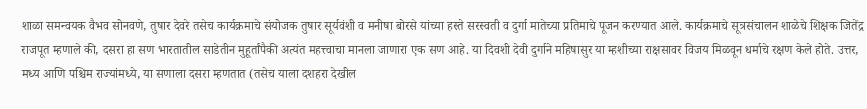शाळा समन्वयक वैभव सोनवणे, तुषार देवरे तसेच कार्यक्रमाचे संयोजक तुषार सूर्यवंशी व मनीषा बोरसे यांच्या हस्ते सरस्वती व दुर्गा मातेच्या प्रतिमाचे पूजन करण्यात आले. कार्यक्रमाचे सूत्रसंचालन शाळेचे शिक्षक जितेंद्र राजपूत म्हणाले की, दसरा हा सण भारतातील साडेतीन मुहूर्तांपैकी अत्यंत महत्त्वाचा मानला जाणारा एक सण आहे. या दिवशी देवी दुर्गाने महिषासुर या म्हशीच्या राक्षसावर विजय मिळवून धर्माचे रक्षण केले होते. उत्तर, मध्य आणि पश्चिम राज्यांमध्ये, या सणाला दसरा म्हणतात (तसेच याला दशहरा देखील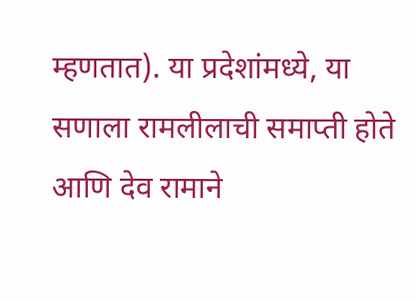म्हणतात). या प्रदेशांमध्ये, या सणाला रामलीलाची समाप्ती होते आणि देव रामाने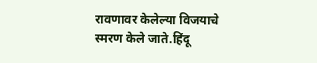रावणावर केलेल्या विजयाचे स्मरण केले जाते.हिंदू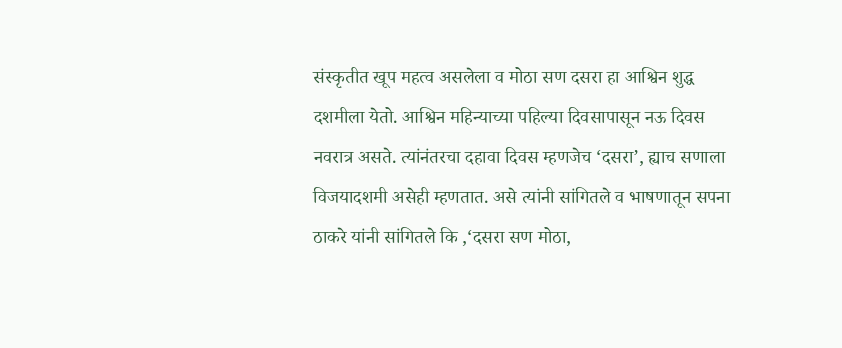संस्कृतीत खूप महत्व असलेला व मोठा सण दसरा हा आश्विन शुद्ध दशमीला येतो. आश्विन महिन्याच्या पहिल्या दिवसापासून नऊ दिवस नवरात्र असते. त्यांनंतरचा दहावा दिवस म्हणजेच ‘दसरा’, ह्याच सणाला विजयादशमी असेही म्हणतात. असे त्यांनी सांगितले व भाषणातून सपना ठाकरे यांनी सांगितले कि ,‘दसरा सण मोठा,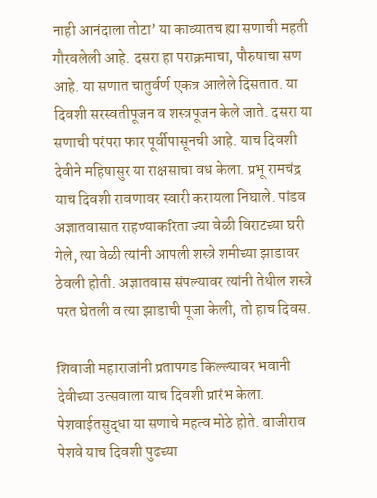नाही आनंदाला तोटा’ या काव्यातच ह्या सणाची महती गौरवलेली आहे. दसरा हा पराक्रमाचा, पौरुषाचा सण आहे. या सणात चातुर्वर्ण एकत्र आलेले दिसतात. या दिवशी सरस्वतीपूजन व शस्त्रपूजन केले जाते. दसरा या सणाची परंपरा फार पूर्वीपासूनची आहे. याच दिवशी देवीने महिषासुर या राक्षसाचा वध केला. प्रभू रामचंद्र याच दिवशी रावणावर स्वारी करायला निघाले. पांडव अज्ञातवासात राहण्याकरिता ज्या वेळी विराटच्या घरी गेले, त्या वेळी त्यांनी आपली शस्त्रे शमीच्या झाडावर ठेवली होती. अज्ञातवास संपल्यावर त्यांनी तेथील शस्त्रे परत घेतली व त्या झाडाची पूजा केली, तो हाच दिवस.

शिवाजी महाराजांनी प्रतापगड किल्ल्यावर भवानी देवीच्या उत्सवाला याच दिवशी प्रारंभ केला. पेशवाईतसुद्धा या सणाचे महत्व मोठे होते. बाजीराव पेशवे याच दिवशी पुढच्या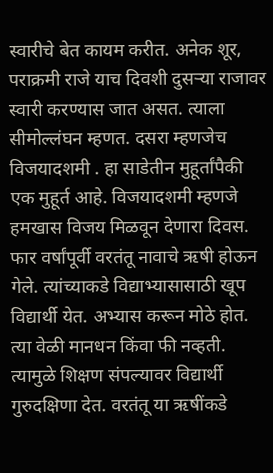स्वारीचे बेत कायम करीत. अनेक शूर, पराक्रमी राजे याच दिवशी दुसऱ्या राजावर स्वारी करण्यास जात असत. त्याला सीमोल्लंघन म्हणत. दसरा म्हणजेच विजयादशमी . हा साडेतीन मुहूर्तांपैकी एक मुहूर्त आहे. विजयादशमी म्हणजे हमखास विजय मिळवून देणारा दिवस. फार वर्षांपूर्वी वरतंतू नावाचे ऋषी होऊन गेले. त्यांच्याकडे विद्याभ्यासासाठी खूप विद्यार्थी येत. अभ्यास करून मोठे होत. त्या वेळी मानधन किंवा फी नव्हती. त्यामुळे शिक्षण संपल्यावर विद्यार्थी गुरुदक्षिणा देत. वरतंतू या ऋषींकडे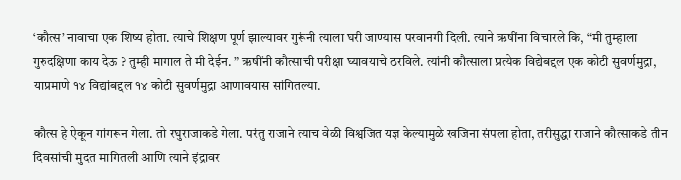‘कौत्स’ नावाचा एक शिष्य होता. त्याचे शिक्षण पूर्ण झाल्यावर गुरूंनी त्याला घरी जाण्यास परवानगी दिली. त्याने ऋषींना विचारले कि, “मी तुम्हाला गुरुदक्षिणा काय देऊ ? तुम्ही मागाल ते मी देईन. ” ऋषींनी कौत्साची परीक्षा घ्यावयाचे ठरविले. त्यांनी कौत्साला प्रत्येक विद्येबद्दल एक कोटी सुवर्णमुद्रा, याप्रमाणे १४ विद्यांबद्दल १४ कोटी सुवर्णमुद्रा आणावयास सांगितल्या.

कौत्स हे ऐकून गांगरून गेला. तो रघुराजाकडे गेला. परंतु राजाने त्याच वेळी विश्वजित यज्ञ केल्यामुळे खजिना संपला होता, तरीसुद्धा राजाने कौत्साकडे तीन दिवसांची मुदत मागितली आणि त्याने इंद्रावर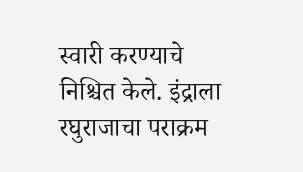स्वारी करण्याचे निश्चित केले. इंद्राला रघुराजाचा पराक्रम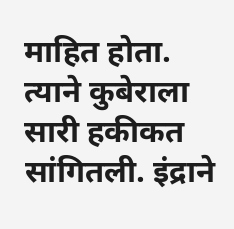माहित होता. त्याने कुबेराला सारी हकीकत सांगितली. इंद्राने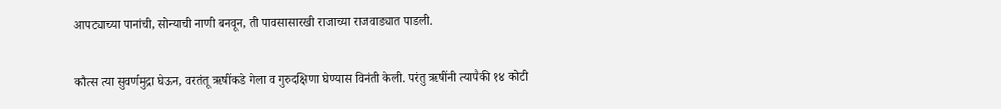आपट्याच्या पानांची, सोन्याची नाणी बनवून, ती पावसासारखी राजाच्या राजवाड्यात पाडली.

कौत्स त्या सुवर्णमुद्रा घेऊन, वरतंतू ऋषींकडे गेला व गुरुदक्षिणा घेण्यास विनंती केली. परंतु ऋषींनी त्यापैकी १४ कोटी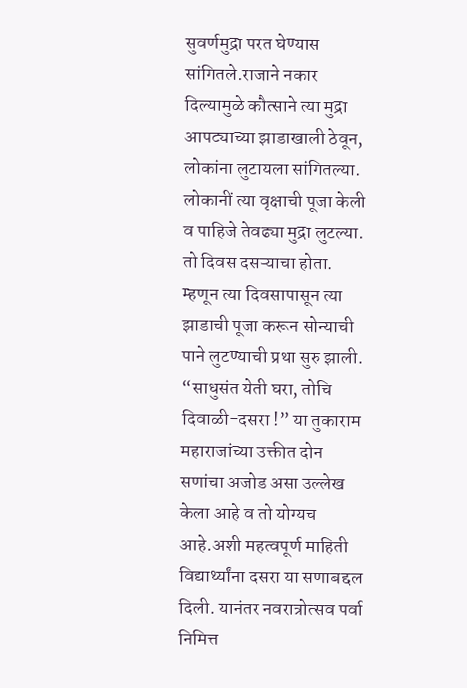सुवर्णमुद्रा परत घेण्यास सांगितले.राजाने नकार दिल्यामुळे कौत्साने त्या मुद्रा आपट्याच्या झाडाखाली ठेवून, लोकांना लुटायला सांगितल्या. लोकानीं त्या वृक्षाची पूजा केली व पाहिजे तेवढ्या मुद्रा लुटल्या. तो दिवस दसऱ्याचा होता. म्हणून त्या दिवसापासून त्या झाडाची पूजा करून सोन्याची पाने लुटण्याची प्रथा सुरु झाली.
“साधुसंत येती घरा, तोचि दिवाळी-दसरा !” या तुकाराम महाराजांच्या उक्तीत दोन सणांचा अजोड असा उल्लेख केला आहे व तो योग्यच आहे.अशी महत्वपूर्ण माहिती विद्यार्थ्यांना दसरा या सणाबद्दल दिली. यानंतर नवरात्रोत्सव पर्वा निमित्त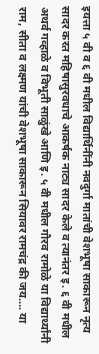इयत्ता ५ वी व ६ वी मधील विद्यार्थिनींनी नवदुर्गा मातांची वेशभूषा साकारून नृत्य सादर करत महिषासुरवधाचे आकर्षक नाट्य सादर केले व त्यानंतर इ. ६ वी मधील अथर्व गव्हाळे व विभूती साळुंखे आणि इ. ५ वी मधील गौरव रामोळे या विद्यार्थ्यांनी राम, सीता व लक्ष्मण यांची वेशभूषा साकारून सियावर रामचंद्र की जय…. या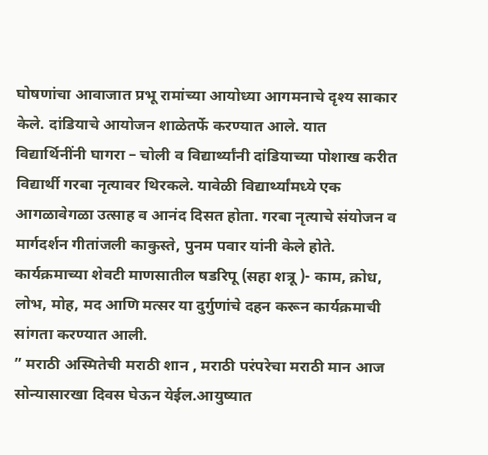घोषणांचा आवाजात प्रभू रामांच्या आयोध्या आगमनाचे दृश्य साकार केले. दांडियाचे आयोजन शाळेतर्फे करण्यात आले. यात विद्यार्थिनींनी घागरा – चोली व विद्यार्थ्यांनी दांडियाच्या पोशाख करीत विद्यार्थी गरबा नृत्यावर थिरकले. यावेळी विद्यार्थ्यांमध्ये एक आगळावेगळा उत्साह व आनंद दिसत होता. गरबा नृत्याचे संयोजन व मार्गदर्शन गीतांजली काकुस्ते, पुनम पवार यांनी केले होते. कार्यक्रमाच्या शेवटी माणसातील षडरिपू (सहा शत्रू )- काम, क्रोध, लोभ, मोह, मद आणि मत्सर या दुर्गुणांचे दहन करून कार्यक्रमाची सांगता करण्यात आली.
” मराठी अस्मितेची मराठी शान , मराठी परंपरेचा मराठी मान आज सोन्यासारखा दिवस घेऊन येईल.आयुष्यात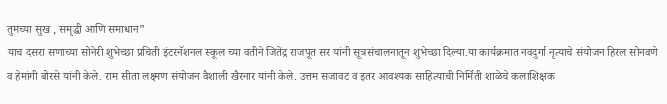तुमच्या सुख , समृद्धी आणि समाधान”
याच दसरा सणाच्या सोनेरी शुभेच्छा प्रचिती इंटरनॅशनल स्कूल च्या वतीने जितेंद्र राजपूत सर यांनी सूत्रसंचालनातून शुभेच्छा दिल्या.या कार्यक्रमात नवदुर्गा नृत्याचे संयोजन हिरल सोनवणे व हेमांगी बोरसे यांनी केले. राम सीता लक्ष्मण संयोजन वैशाली खैरनार यांनी केले. उत्तम सजावट व इतर आवश्यक साहित्याची निर्मिती शाळेचे कलाशिक्षक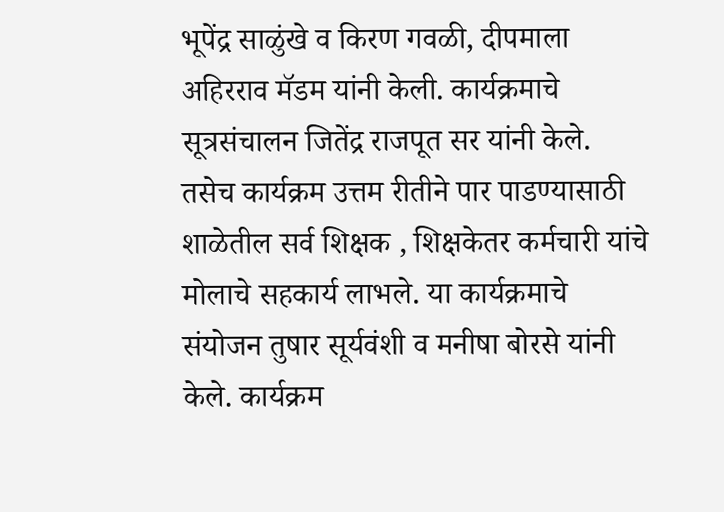भूपेंद्र साळुंखे व किरण गवळी, दीपमाला अहिरराव मॅडम यांनी केली. कार्यक्रमाचे सूत्रसंचालन जितेंद्र राजपूत सर यांनी केले. तसेच कार्यक्रम उत्तम रीतीने पार पाडण्यासाठी शाळेतील सर्व शिक्षक , शिक्षकेतर कर्मचारी यांचे मोलाचे सहकार्य लाभले. या कार्यक्रमाचे संयोजन तुषार सूर्यवंशी व मनीषा बोरसे यांनी केले. कार्यक्रम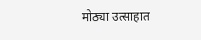मोठ्या उत्साहात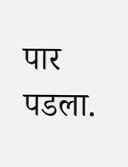पार पडला.